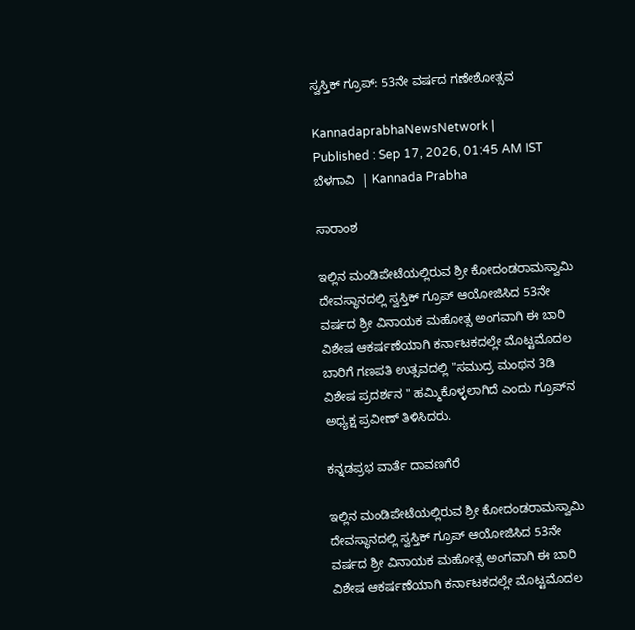ಸ್ವಸ್ತಿಕ್ ಗ್ರೂಪ್‌: 53ನೇ ವರ್ಷದ ಗಣೇಶೋತ್ಸವ

KannadaprabhaNewsNetwork |
Published : Sep 17, 2026, 01:45 AM IST
ಬೆಳಗಾವಿ  | Kannada Prabha

ಸಾರಾಂಶ

ಇಲ್ಲಿನ ಮಂಡಿಪೇಟೆಯಲ್ಲಿರುವ ಶ್ರೀ ಕೋದಂಡರಾಮಸ್ವಾಮಿ ದೇವಸ್ಥಾನದಲ್ಲಿ ಸ್ವಸ್ತಿಕ್ ಗ್ರೂಪ್ ಆಯೋಜಿಸಿದ 53ನೇ ವರ್ಷದ ಶ್ರೀ ವಿನಾಯಕ ಮಹೋತ್ಸ ಅಂಗವಾಗಿ ಈ ಬಾರಿ ವಿಶೇಷ ಆಕರ್ಷಣೆಯಾಗಿ ಕರ್ನಾಟಕದಲ್ಲೇ ಮೊಟ್ಟಮೊದಲ ಬಾರಿಗೆ ಗಣಪತಿ ಉತ್ಸವದಲ್ಲಿ "ಸಮುದ್ರ ಮಂಥನ 3ಡಿ ವಿಶೇಷ ಪ್ರದರ್ಶನ " ಹಮ್ಮಿಕೊಳ್ಳಲಾಗಿದೆ ಎಂದು ಗ್ರೂಪ್‌ನ ಅಧ್ಯಕ್ಷ ಪ್ರವೀಣ್ ತಿಳಿಸಿದರು.

ಕನ್ನಡಪ್ರಭ ವಾರ್ತೆ ದಾವಣಗೆರೆ

ಇಲ್ಲಿನ ಮಂಡಿಪೇಟೆಯಲ್ಲಿರುವ ಶ್ರೀ ಕೋದಂಡರಾಮಸ್ವಾಮಿ ದೇವಸ್ಥಾನದಲ್ಲಿ ಸ್ವಸ್ತಿಕ್ ಗ್ರೂಪ್ ಆಯೋಜಿಸಿದ 53ನೇ ವರ್ಷದ ಶ್ರೀ ವಿನಾಯಕ ಮಹೋತ್ಸ ಅಂಗವಾಗಿ ಈ ಬಾರಿ ವಿಶೇಷ ಆಕರ್ಷಣೆಯಾಗಿ ಕರ್ನಾಟಕದಲ್ಲೇ ಮೊಟ್ಟಮೊದಲ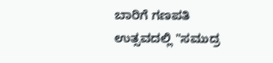ಬಾರಿಗೆ ಗಣಪತಿ ಉತ್ಸವದಲ್ಲಿ "ಸಮುದ್ರ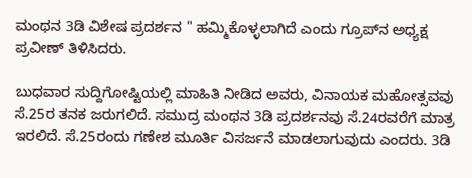ಮಂಥನ 3ಡಿ ವಿಶೇಷ ಪ್ರದರ್ಶನ " ಹಮ್ಮಿಕೊಳ್ಳಲಾಗಿದೆ ಎಂದು ಗ್ರೂಪ್‌ನ ಅಧ್ಯಕ್ಷ ಪ್ರವೀಣ್ ತಿಳಿಸಿದರು.

ಬುಧವಾರ ಸುದ್ದಿಗೋಷ್ಟಿಯಲ್ಲಿ ಮಾಹಿತಿ ನೀಡಿದ ಅವರು, ವಿನಾಯಕ ಮಹೋತ್ಸವವು ಸೆ.25ರ ತನಕ ಜರುಗಲಿದೆ. ಸಮುದ್ರ ಮಂಥನ 3ಡಿ ಪ್ರದರ್ಶನವು ಸೆ.24ರವರೆಗೆ ಮಾತ್ರ ಇರಲಿದೆ. ಸೆ.25ರಂದು ಗಣೇಶ ಮೂರ್ತಿ ವಿಸರ್ಜನೆ ಮಾಡಲಾಗುವುದು ಎಂದರು. 3ಡಿ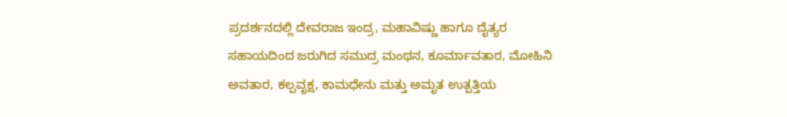ಪ್ರದರ್ಶನದಲ್ಲಿ ದೇವರಾಜ ಇಂದ್ರ, ಮಹಾವಿಷ್ಣು ಹಾಗೂ ದೈತ್ಯರ ಸಹಾಯದಿಂದ ಜರುಗಿದ ಸಮುದ್ರ ಮಂಥನ, ಕೂರ್ಮಾವತಾರ, ಮೋಹಿನಿ ಅವತಾರ, ಕಲ್ಪವೃಕ್ಷ, ಕಾಮಧೇನು ಮತ್ತು ಅಮೃತ ಉತ್ಪತ್ತಿಯ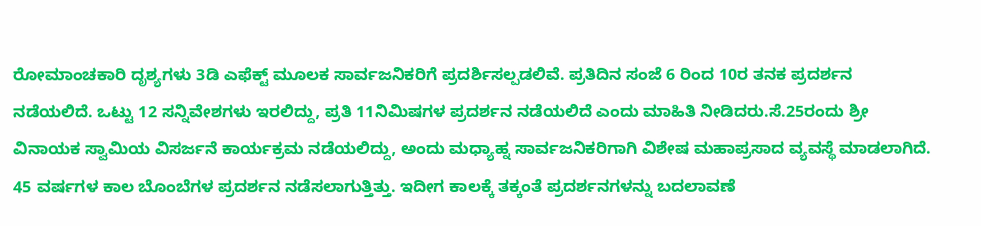ರೋಮಾಂಚಕಾರಿ ದೃಶ್ಯಗಳು 3ಡಿ ಎಫೆಕ್ಟ್ ಮೂಲಕ ಸಾರ್ವಜನಿಕರಿಗೆ ಪ್ರದರ್ಶಿಸಲ್ಪಡಲಿವೆ. ಪ್ರತಿದಿನ ಸಂಜೆ 6 ರಿಂದ 10ರ ತನಕ ಪ್ರದರ್ಶನ ನಡೆಯಲಿದೆ. ಒಟ್ಟು 12 ಸನ್ನಿವೇಶಗಳು ಇರಲಿದ್ದು, ಪ್ರತಿ 11ನಿಮಿಷಗಳ ಪ್ರದರ್ಶನ ನಡೆಯಲಿದೆ ಎಂದು ಮಾಹಿತಿ ನೀಡಿದರು.ಸೆ.25ರಂದು ಶ್ರೀ ವಿನಾಯಕ ಸ್ವಾಮಿಯ ವಿಸರ್ಜನೆ ಕಾರ್ಯಕ್ರಮ ನಡೆಯಲಿದ್ದು, ಅಂದು ಮಧ್ಯಾಹ್ನ ಸಾರ್ವಜನಿಕರಿಗಾಗಿ ವಿಶೇಷ ಮಹಾಪ್ರಸಾದ ವ್ಯವಸ್ಥೆ ಮಾಡಲಾಗಿದೆ. 45 ವರ್ಷಗಳ ಕಾಲ ಬೊಂಬೆಗಳ ಪ್ರದರ್ಶನ ನಡೆಸಲಾಗುತ್ತಿತ್ತು. ಇದೀಗ ಕಾಲಕ್ಕೆ ತಕ್ಕಂತೆ ಪ್ರದರ್ಶನಗಳನ್ನು ಬದಲಾವಣೆ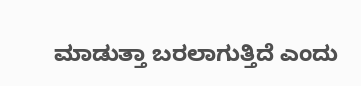ಮಾಡುತ್ತಾ ಬರಲಾಗುತ್ತಿದೆ ಎಂದು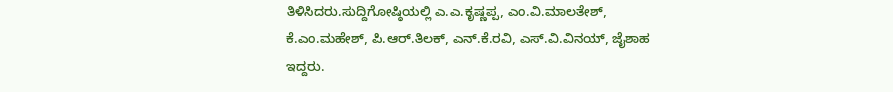ತಿಳಿಸಿದರು.ಸುದ್ದಿಗೋಷ್ಠಿಯಲ್ಲಿ ಎ.ಎ.ಕೃಷ್ಣಪ್ಪ, ಎಂ.ವಿ.ಮಾಲತೇಶ್, ಕೆ.ಎಂ.ಮಹೇಶ್, ಪಿ.ಆರ್.ತಿಲಕ್, ಎನ್.ಕೆ.ರವಿ, ಎಸ್.ವಿ.ವಿನಯ್, ಜೈಶಾಹ ಇದ್ದರು.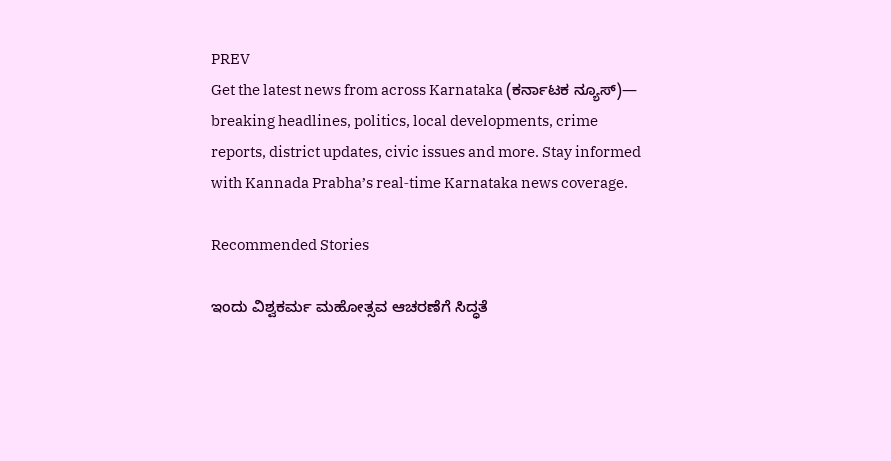PREV
Get the latest news from across Karnataka (ಕರ್ನಾಟಕ ನ್ಯೂಸ್)— breaking headlines, politics, local developments, crime reports, district updates, civic issues and more. Stay informed with Kannada Prabha’s real‑time Karnataka news coverage.

Recommended Stories

ಇಂದು ವಿಶ್ವಕರ್ಮ ಮಹೋತ್ಸವ ಆಚರಣೆಗೆ ಸಿದ್ಧತೆ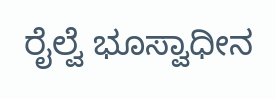ರೈಲ್ವೆ ಭೂಸ್ವಾಧೀನ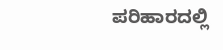ಪರಿಹಾರದಲ್ಲಿ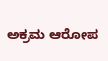ಅಕ್ರಮ ಆರೋಪ